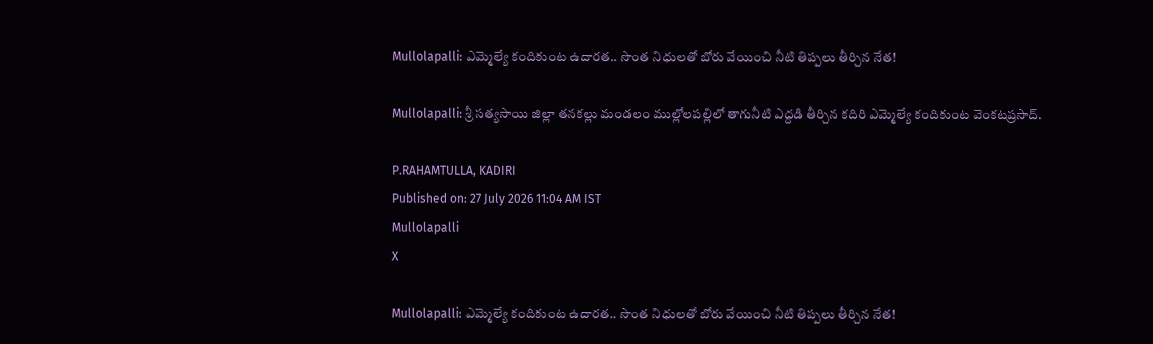Mullolapalli: ఎమ్మెల్యే కందికుంట ఉదారత.. సొంత నిధులతో బోరు వేయించి నీటి తిప్పలు తీర్చిన నేత!

Mullolapalli: శ్రీ సత్యసాయి జిల్లా తనకల్లు మండలం ముల్లోలపల్లిలో తాగునీటి ఎద్దడి తీర్చిన కదిరి ఎమ్మెల్యే కందికుంట వెంకటప్రసాద్.

P.RAHAMTULLA, KADIRI
Published on: 27 July 2026 11:04 AM IST
Mullolapalli
X

Mullolapalli: ఎమ్మెల్యే కందికుంట ఉదారత.. సొంత నిధులతో బోరు వేయించి నీటి తిప్పలు తీర్చిన నేత!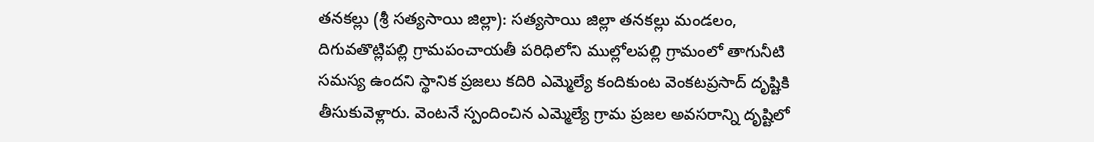తనకల్లు (శ్రీ సత్యసాయి జిల్లా): సత్యసాయి జిల్లా తనకల్లు మండలం, దిగువతొట్లిపల్లి గ్రామపంచాయతీ పరిధిలోని ముల్లోలపల్లి గ్రామంలో తాగునీటి సమస్య ఉందని స్థానిక ప్రజలు కదిరి ఎమ్మెల్యే కందికుంట వెంకటప్రసాద్ దృష్టికి తీసుకువెళ్లారు. వెంటనే స్పందించిన ఎమ్మెల్యే గ్రామ ప్రజల అవసరాన్ని దృష్టిలో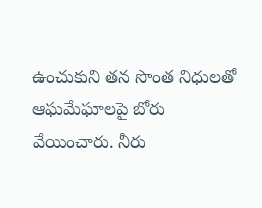ఉంచుకుని తన సొంత నిధులతో ఆఘమేఘాలపై బోరు వేయించారు. నీరు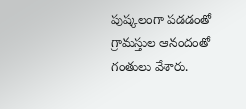పుష్కలంగా పడడంతో గ్రామస్తుల ఆనందంతో గంతులు వేశారు.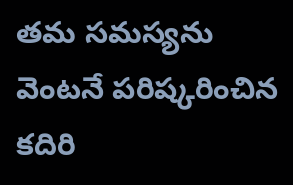తమ సమస్యను వెంటనే పరిష్కరించిన కదిరి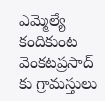ఎమ్మెల్యే కందికుంట వెంకటప్రసాద్ కు గ్రామస్తులు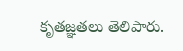కృతజ్ఞతలు తెలిపారు.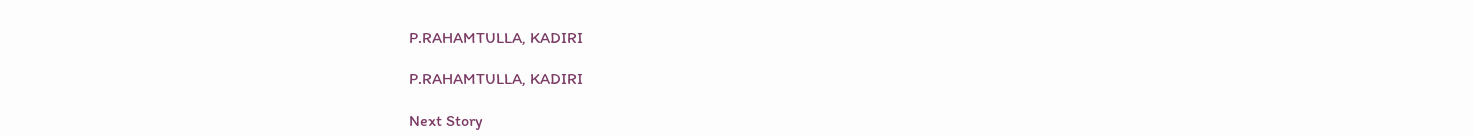P.RAHAMTULLA, KADIRI

P.RAHAMTULLA, KADIRI

Next Story